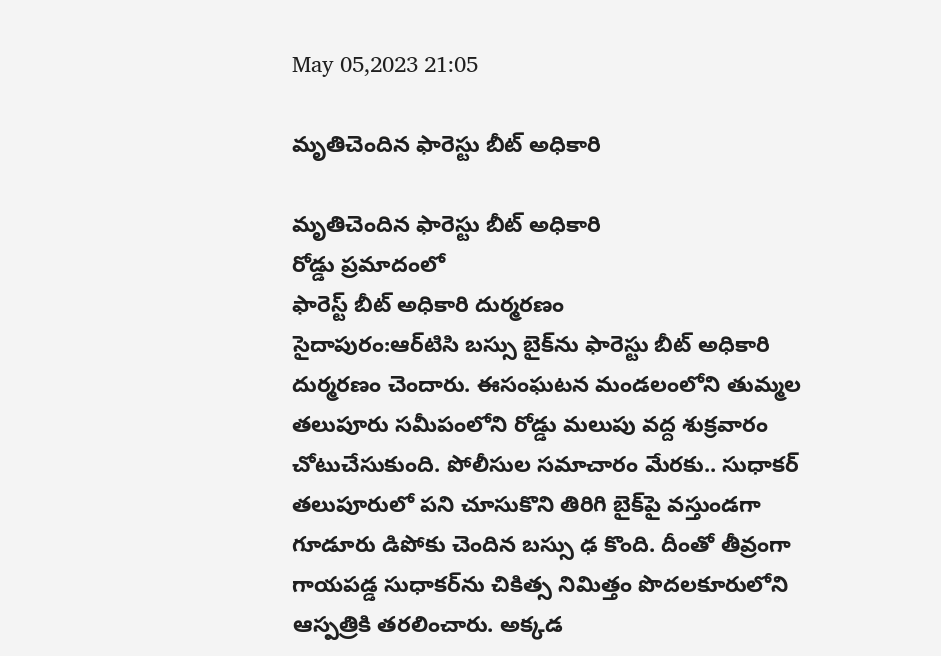May 05,2023 21:05

మృతిచెందిన ఫారెస్టు బీట్‌ అధికారి

మృతిచెందిన ఫారెస్టు బీట్‌ అధికారి
రోడ్డు ప్రమాదంలో
ఫారెస్ట్‌ బీట్‌ అధికారి దుర్మరణం
సైదాపురం:ఆర్‌టిసి బస్సు బైక్‌ను ఫారెస్టు బీట్‌ అధికారి దుర్మరణం చెందారు. ఈసంఘటన మండలంలోని తుమ్మల తలుపూరు సమీపంలోని రోడ్డు మలుపు వద్ద శుక్రవారం చోటుచేసుకుంది. పోలీసుల సమాచారం మేరకు.. సుధాకర్‌ తలుపూరులో పని చూసుకొని తిరిగి బైక్‌పై వస్తుండగా గూడూరు డిపోకు చెందిన బస్సు ఢ కొంది. దీంతో తీవ్రంగా గాయపడ్డ సుధాకర్‌ను చికిత్స నిమిత్తం పొదలకూరులోని ఆస్పత్రికి తరలించారు. అక్కడ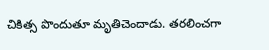చికిత్స పొందుతూ మృతిచెందాడు. తరలించగా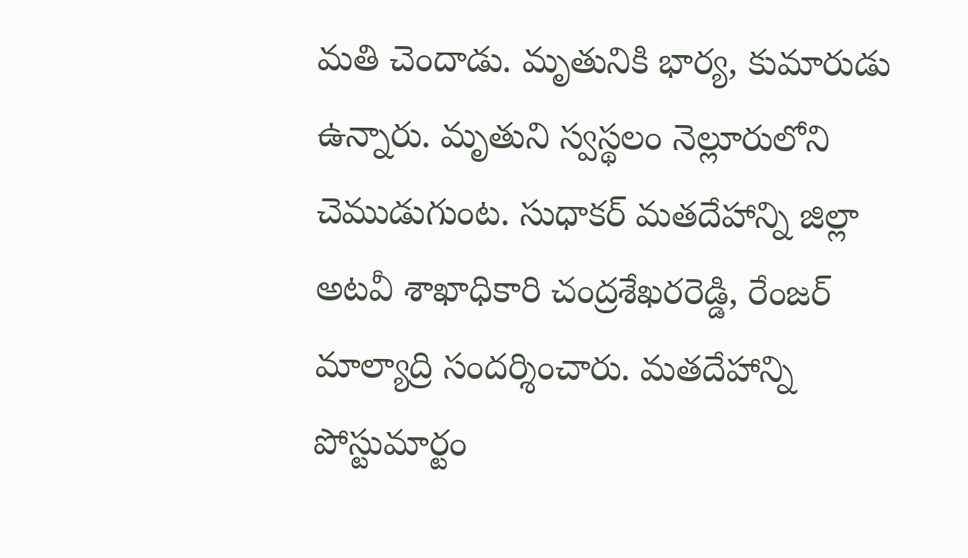మతి చెందాడు. మృతునికి భార్య, కుమారుడు ఉన్నారు. మృతుని స్వస్థలం నెల్లూరులోని చెముడుగుంట. సుధాకర్‌ మతదేహాన్ని జిల్లా అటవీ శాఖాధికారి చంద్రశేఖరరెడ్డి, రేంజర్‌ మాల్యాద్రి సందర్శించారు. మతదేహాన్ని పోస్టుమార్టం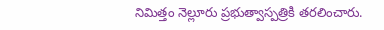నిమిత్తం నెల్లూరు ప్రభుత్వాస్పత్రికి తరలించారు.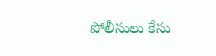పోలీసులు కేసు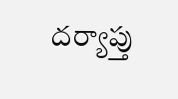దర్యాప్తు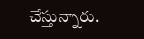చేస్తున్నారు.